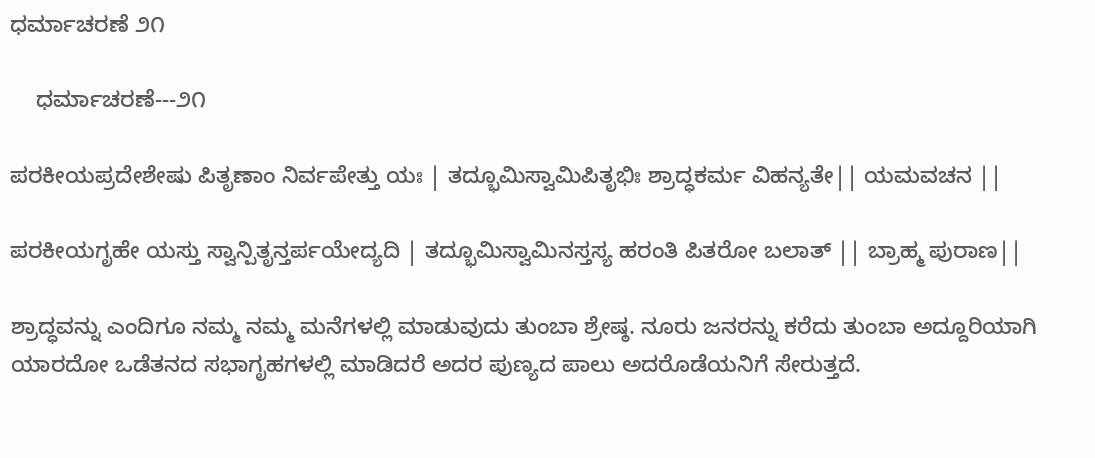ಧರ್ಮಾಚರಣೆ ೨೧

    ಧರ್ಮಾಚರಣೆ---೨೧

ಪರಕೀಯಪ್ರದೇಶೇಷು ಪಿತೃಣಾಂ ನಿರ್ವಪೇತ್ತು ಯಃ | ತದ್ಭೂಮಿಸ್ವಾಮಿಪಿತೃಭಿಃ ಶ್ರಾದ್ಧಕರ್ಮ ವಿಹನ್ಯತೇ|| ಯಮವಚನ ||

ಪರಕೀಯಗೃಹೇ ಯಸ್ತು ಸ್ವಾನ್ಪಿತೃನ್ತರ್ಪಯೇದ್ಯದಿ | ತದ್ಭೂಮಿಸ್ವಾಮಿನಸ್ತಸ್ಯ ಹರಂತಿ ಪಿತರೋ ಬಲಾತ್ || ಬ್ರಾಹ್ಮ ಪುರಾಣ||

ಶ್ರಾದ್ಧವನ್ನು ಎಂದಿಗೂ ನಮ್ಮ ನಮ್ಮ ಮನೆಗಳಲ್ಲಿ ಮಾಡುವುದು ತುಂಬಾ ಶ್ರೇಷ್ಠ. ನೂರು ಜನರನ್ನು ಕರೆದು ತುಂಬಾ ಅದ್ದೂರಿಯಾಗಿ ಯಾರದೋ ಒಡೆತನದ ಸಭಾಗೃಹಗಳಲ್ಲಿ ಮಾಡಿದರೆ ಅದರ ಪುಣ್ಯದ ಪಾಲು ಅದರೊಡೆಯನಿಗೆ ಸೇರುತ್ತದೆ.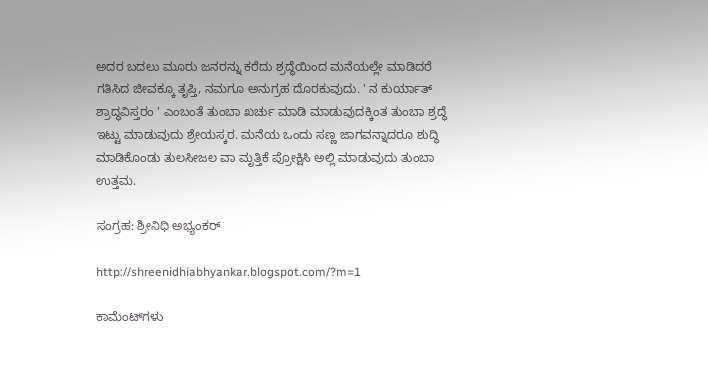ಅದರ ಬದಲು ಮೂರು ಜನರನ್ನು ಕರೆದು ಶ್ರದ್ಧೆಯಿಂದ ಮನೆಯಲ್ಲೇ ಮಾಡಿದರೆ ಗತಿಸಿದ ಜೀವಕ್ಕೂ ತೃಪ್ತಿ, ನಮಗೂ ಅನುಗ್ರಹ ದೊರಕುವುದು. ' ನ ಕುರ್ಯಾತ್ ಶ್ರಾದ್ಧವಿಸ್ತರಂ ' ಎಂಬಂತೆ ತುಂಬಾ ಖರ್ಚು ಮಾಡಿ ಮಾಡುವುದಕ್ಕಿಂತ ತುಂಬಾ ಶ್ರದ್ಧೆ ಇಟ್ಟು ಮಾಡುವುದು ಶ್ರೇಯಸ್ಕರ. ಮನೆಯ ಒಂದು ಸಣ್ಣ ಜಾಗವನ್ನಾದರೂ ಶುದ್ಧಿ ಮಾಡಿಕೊಂಡು ತುಲಸೀಜಲ ವಾ ಮೃತ್ತಿಕೆ ಪ್ರೋಕ್ಷಿಸಿ ಅಲ್ಲಿ ಮಾಡುವುದು ತುಂಬಾ ಉತ್ತಮ.

ಸಂಗ್ರಹ: ಶ್ರೀನಿಧಿ ಅಭ್ಯಂಕರ್

http://shreenidhiabhyankar.blogspot.com/?m=1

ಕಾಮೆಂಟ್‌ಗಳು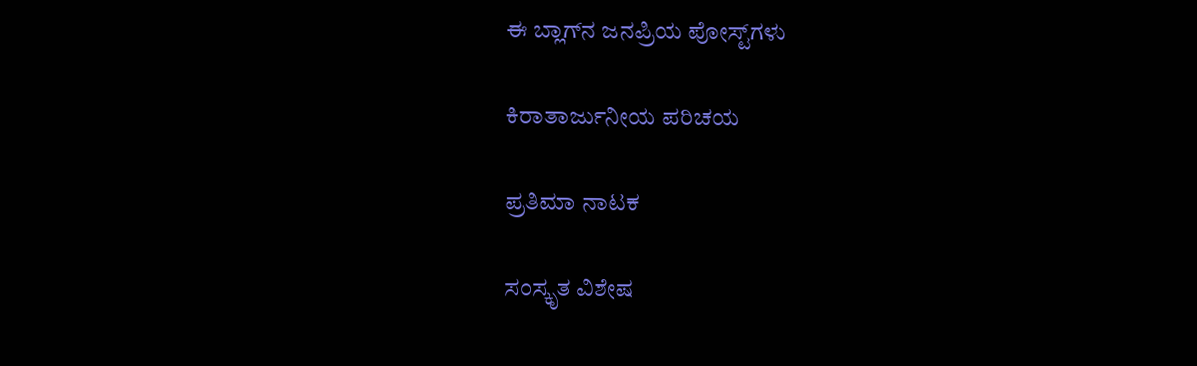ಈ ಬ್ಲಾಗ್‌ನ ಜನಪ್ರಿಯ ಪೋಸ್ಟ್‌ಗಳು

ಕಿರಾತಾರ್ಜುನೀಯ ಪರಿಚಯ

ಪ್ರತಿಮಾ ನಾಟಕ

ಸಂಸ್ಕೃತ ವಿಶೇಷ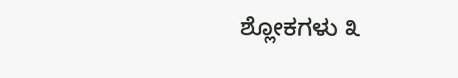ಶ್ಲೋಕಗಳು ೩